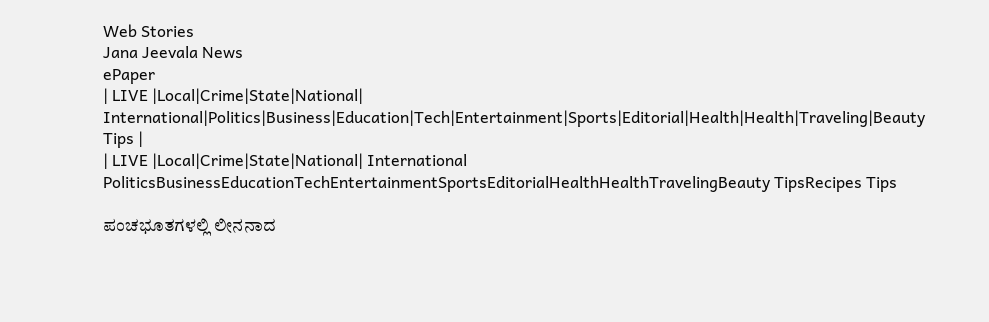Web Stories
Jana Jeevala News
ePaper
| LIVE |Local|Crime|State|National| International|Politics|Business|Education|Tech|Entertainment|Sports|Editorial|Health|Health|Traveling|Beauty Tips |
| LIVE |Local|Crime|State|National| International
PoliticsBusinessEducationTechEntertainmentSportsEditorialHealthHealthTravelingBeauty TipsRecipes Tips

ಪಂಚಭೂತಗಳಲ್ಲಿ ಲೀನನಾದ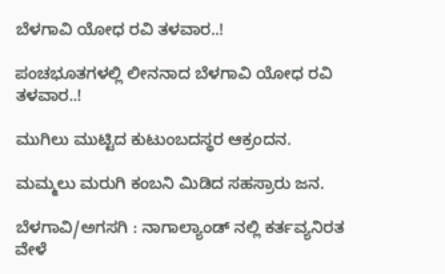ಬೆಳಗಾವಿ ಯೋಧ ರವಿ ತಳವಾರ..!

ಪಂಚಭೂತಗಳಲ್ಲಿ ಲೀನನಾದ ಬೆಳಗಾವಿ ಯೋಧ ರವಿ ತಳವಾರ..!

ಮುಗಿಲು ಮುಟ್ಟಿದ ಕುಟುಂಬದಸ್ಥರ ಆಕ್ರಂದನ.

ಮಮ್ಮಲು ಮರುಗಿ ಕಂಬನಿ ಮಿಡಿದ ಸಹಸ್ರಾರು ಜನ.

ಬೆಳಗಾವಿ/ಅಗಸಗಿ : ನಾಗಾಲ್ಯಾಂಡ್ ನಲ್ಲಿ ಕರ್ತವ್ಯನಿರತ ವೇಳೆ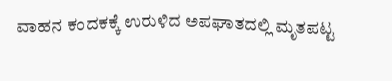ವಾಹನ ಕಂದಕಕ್ಕೆ ಉರುಳಿದ ಅಪಘಾತದಲ್ಲಿ ಮೃತಪಟ್ಟ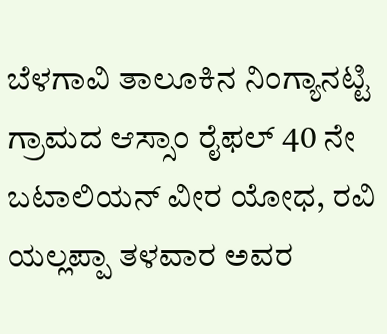ಬೆಳಗಾವಿ ತಾಲೂಕಿನ ನಿಂಗ್ಯಾನಟ್ಟಿ ಗ್ರಾಮದ ಆಸ್ಸಾಂ ರೈಫಲ್ 40 ನೇ ಬಟಾಲಿಯನ್ ವೀರ ಯೋಧ, ರವಿ ಯಲ್ಲಪ್ಪಾ ತಳವಾರ ಅವರ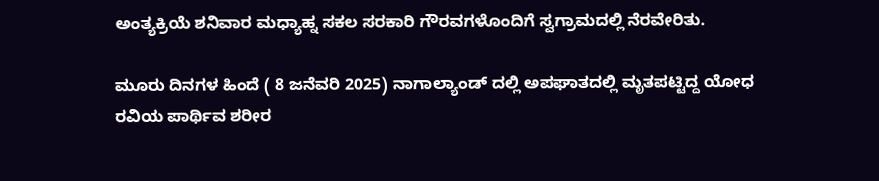ಅಂತ್ಯಕ್ರಿಯೆ ಶನಿವಾರ ಮಧ್ಯಾಹ್ನ ಸಕಲ ಸರಕಾರಿ ಗೌರವಗಳೊಂದಿಗೆ ಸ್ವಗ್ರಾಮದಲ್ಲಿ ನೆರವೇರಿತು.

ಮೂರು ದಿನಗಳ ಹಿಂದೆ ( 8 ಜನೆವರಿ 2025) ನಾಗಾಲ್ಯಾಂಡ್ ದಲ್ಲಿ ಅಪಘಾತದಲ್ಲಿ ಮೃತಪಟ್ಟಿದ್ದ ಯೋಧ ರವಿಯ ಪಾರ್ಥಿವ ಶರೀರ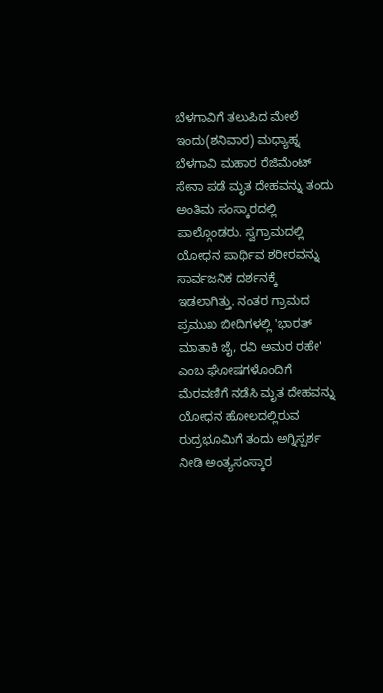ಬೆಳಗಾವಿಗೆ ತಲುಪಿದ ಮೇಲೆ ಇಂದು(ಶನಿವಾರ) ಮಧ್ಯಾಹ್ನ ಬೆಳಗಾವಿ ಮಹಾರ ರೆಜಿಮೆಂಟ್ ಸೇನಾ ಪಡೆ ಮೃತ ದೇಹವನ್ನು ತಂದು ಅಂತಿಮ ಸಂಸ್ಕಾರದಲ್ಲಿ ಪಾಲ್ಗೊಂಡರು. ಸ್ವಗ್ರಾಮದಲ್ಲಿ ಯೋಧನ ಪಾರ್ಥಿವ ಶರೀರವನ್ನು ಸಾರ್ವಜನಿಕ ದರ್ಶನಕ್ಕೆ ಇಡಲಾಗಿತ್ತು. ನಂತರ ಗ್ರಾಮದ ಪ್ರಮುಖ ಬೀದಿಗಳಲ್ಲಿ 'ಭಾರತ್‌ ಮಾತಾಕಿ ಜೈ, ರವಿ ಅಮರ ರಹೇ' ಎಂಬ ಘೋಷಗಳೊಂದಿಗೆ ಮೆರವಣಿಗೆ ನಡೆಸಿ ಮೃತ ದೇಹವನ್ನು ಯೋಧನ ಹೋಲದಲ್ಲಿರುವ ರುದ್ರಭೂಮಿಗೆ ತಂದು ಅಗ್ನಿಸ್ಪರ್ಶ ನೀಡಿ ಅಂತ್ಯಸಂಸ್ಕಾರ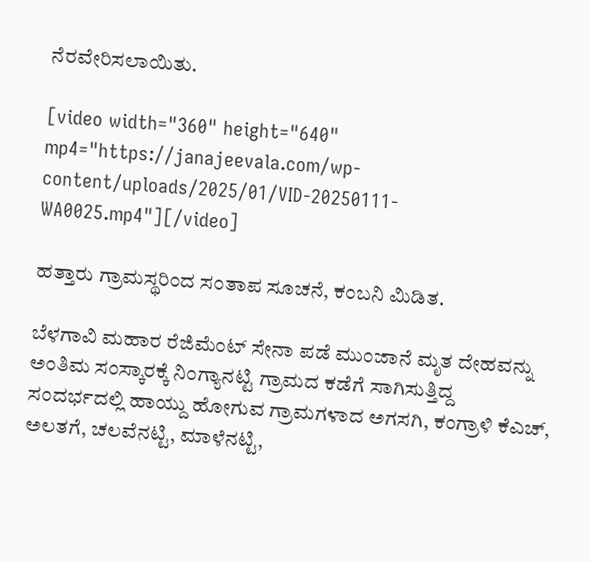ನೆರವೇರಿಸಲಾಯಿತು.

[video width="360" height="640" mp4="https://janajeevala.com/wp-content/uploads/2025/01/VID-20250111-WA0025.mp4"][/video]

ಹತ್ತಾರು ಗ್ರಾಮಸ್ಥರಿಂದ ಸಂತಾಪ ಸೂಚನೆ, ಕಂಬನಿ ಮಿಡಿತ.

ಬೆಳಗಾವಿ ಮಹಾರ ರೆಜಿಮೆಂಟ್ ಸೇನಾ ಪಡೆ ಮುಂಜಾನೆ ಮೃತ ದೇಹವನ್ನು ಅಂತಿಮ ಸಂಸ್ಕಾರಕ್ಕೆ ನಿಂಗ್ಯಾನಟ್ಟಿ ಗ್ರಾಮದ ಕಡೆಗೆ ಸಾಗಿಸುತ್ತಿದ್ದ ಸಂದರ್ಭದಲ್ಲಿ ಹಾಯ್ದು ಹೋಗುವ ಗ್ರಾಮಗಳಾದ ಅಗಸಗಿ, ಕಂಗ್ರಾಳಿ ಕೆಎಚ್, ಅಲತಗೆ, ಚಲವೆನಟ್ಟಿ, ಮಾಳೆನಟ್ಟಿ,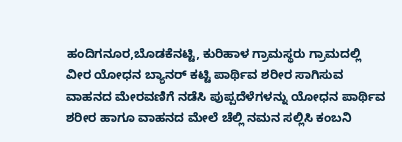ಹಂದಿಗನೂರ,ಬೊಡಕೆನಟ್ಟಿ, ಕುರಿಹಾಳ ಗ್ರಾಮಸ್ಥರು ಗ್ರಾಮದಲ್ಲಿ  ವೀರ ಯೋಧನ ಬ್ಯಾನರ್ ಕಟ್ಟಿ ಪಾರ್ಥಿವ ಶರೀರ ಸಾಗಿಸುವ ವಾಹನದ ಮೇರವಣಿಗೆ ನಡೆಸಿ ಪುಪ್ಪದೆಳೆಗಳನ್ನು ಯೋಧನ ಪಾರ್ಥಿವ ಶರೀರ ಹಾಗೂ ವಾಹನದ ಮೇಲೆ ಚೆಲ್ಲಿ ನಮನ ಸಲ್ಲಿಸಿ ಕಂಬನಿ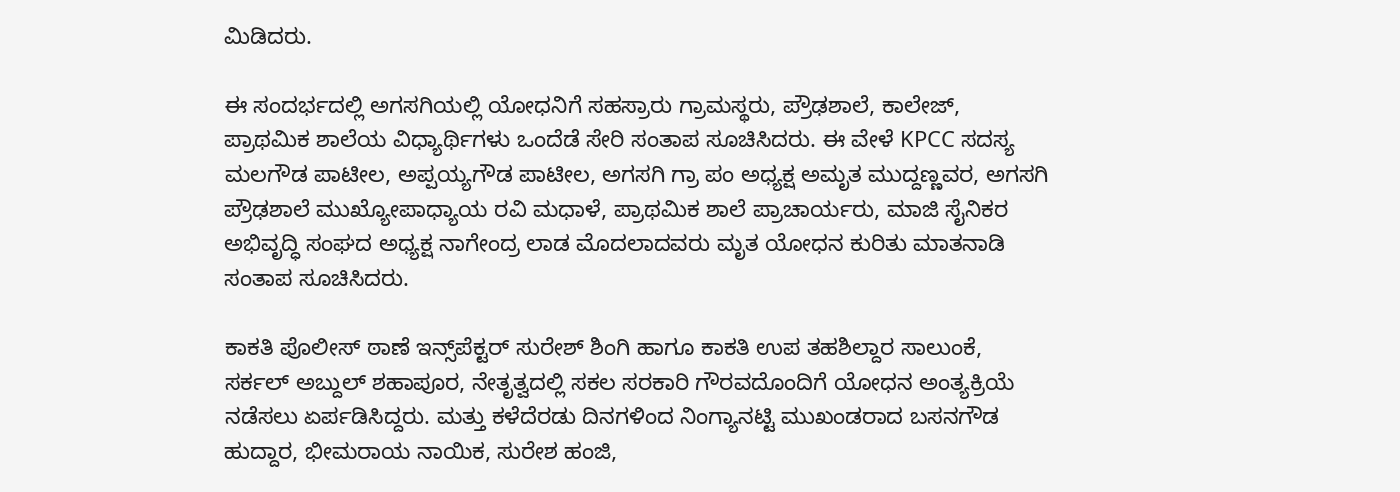ಮಿಡಿದರು.

ಈ ಸಂದರ್ಭದಲ್ಲಿ ಅಗಸಗಿಯಲ್ಲಿ ಯೋಧನಿಗೆ ಸಹಸ್ರಾರು ಗ್ರಾಮಸ್ಥರು, ಪ್ರೌಢಶಾಲೆ, ಕಾಲೇಜ್, ಪ್ರಾಥಮಿಕ ಶಾಲೆಯ ವಿಧ್ಯಾರ್ಥಿಗಳು ಒಂದೆಡೆ ಸೇರಿ ಸಂತಾಪ ಸೂಚಿಸಿದರು. ಈ ವೇಳೆ KPCC ಸದಸ್ಯ ಮಲಗೌಡ ಪಾಟೀಲ, ಅಪ್ಪಯ್ಯಗೌಡ ಪಾಟೀಲ, ಅಗಸಗಿ ಗ್ರಾ ಪಂ ಅಧ್ಯಕ್ಷ ಅಮೃತ ಮುದ್ದಣ್ಣವರ, ಅಗಸಗಿ ಪ್ರೌಢಶಾಲೆ ಮುಖ್ಯೋಪಾಧ್ಯಾಯ ರವಿ ಮಧಾಳೆ, ಪ್ರಾಥಮಿಕ ಶಾಲೆ ಪ್ರಾಚಾರ್ಯರು, ಮಾಜಿ ಸೈನಿಕರ ಅಭಿವೃದ್ಧಿ ಸಂಘದ ಅಧ್ಯಕ್ಷ ನಾಗೇಂದ್ರ ಲಾಡ ಮೊದಲಾದವರು ಮೃತ ಯೋಧನ ಕುರಿತು ಮಾತನಾಡಿ ಸಂತಾಪ ಸೂಚಿಸಿದರು.

ಕಾಕತಿ ಪೊಲೀಸ್ ಠಾಣೆ ಇನ್ಸ್‌ಪೆಕ್ಟರ್ ಸುರೇಶ್ ಶಿಂಗಿ ಹಾಗೂ ಕಾಕತಿ ಉಪ ತಹಶಿಲ್ದಾರ ಸಾಲುಂಕೆ, ಸರ್ಕಲ್ ಅಬ್ದುಲ್‌ ಶಹಾಪೂರ, ನೇತೃತ್ವದಲ್ಲಿ ಸಕಲ ಸರಕಾರಿ ಗೌರವದೊಂದಿಗೆ ಯೋಧನ ಅಂತ್ಯಕ್ರಿಯೆ ನಡೆಸಲು ಏರ್ಪಡಿಸಿದ್ದರು. ಮತ್ತು ಕಳೆದೆರಡು ದಿನಗಳಿಂದ ನಿಂಗ್ಯಾನಟ್ಟಿ ಮುಖಂಡರಾದ ಬಸನಗೌಡ ಹುದ್ದಾರ, ಭೀಮರಾಯ ನಾಯಿಕ, ಸುರೇಶ ಹಂಜಿ,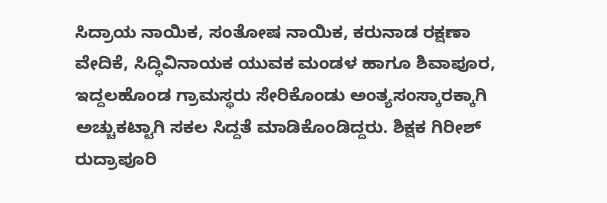ಸಿದ್ರಾಯ ನಾಯಿಕ, ಸಂತೋಷ ನಾಯಿಕ, ಕರುನಾಡ ರಕ್ಷಣಾ ವೇದಿಕೆ, ಸಿದ್ಧಿವಿನಾಯಕ ಯುವಕ ಮಂಡಳ ಹಾಗೂ ಶಿವಾಪೂರ, ಇದ್ದಲಹೊಂಡ ಗ್ರಾಮಸ್ಥರು ಸೇರಿಕೊಂಡು ಅಂತ್ಯಸಂಸ್ಕಾರಕ್ಕಾಗಿ ಅಚ್ಚುಕಟ್ಟಾಗಿ ಸಕಲ ಸಿದ್ದತೆ ಮಾಡಿಕೊಂಡಿದ್ದರು. ಶಿಕ್ಷಕ ಗಿರೀಶ್ ರುದ್ರಾಪೂರಿ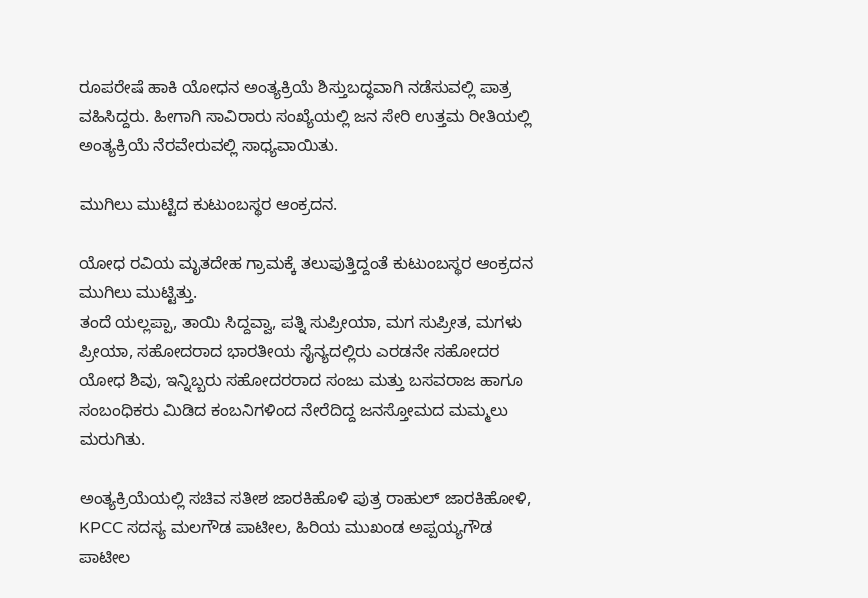ರೂಪರೇಷೆ ಹಾಕಿ ಯೋಧನ ಅಂತ್ಯಕ್ರಿಯೆ ಶಿಸ್ತುಬದ್ಧವಾಗಿ ನಡೆಸುವಲ್ಲಿ ಪಾತ್ರ ವಹಿಸಿದ್ದರು. ಹೀಗಾಗಿ ಸಾವಿರಾರು ಸಂಖ್ಯೆಯಲ್ಲಿ ಜನ ಸೇರಿ ಉತ್ತಮ ರೀತಿಯಲ್ಲಿ ಅಂತ್ಯಕ್ರಿಯೆ ನೆರವೇರುವಲ್ಲಿ ಸಾಧ್ಯವಾಯಿತು.

ಮುಗಿಲು ಮುಟ್ಟಿದ ಕುಟುಂಬಸ್ಥರ ಆಂಕ್ರದನ.

ಯೋಧ ರವಿಯ ಮೃತದೇಹ ಗ್ರಾಮಕ್ಕೆ ತಲುಪುತ್ತಿದ್ದಂತೆ ಕುಟುಂಬಸ್ಥರ ಆಂಕ್ರದನ ಮುಗಿಲು ಮುಟ್ಟಿತ್ತು.
ತಂದೆ ಯಲ್ಲಪ್ಪಾ, ತಾಯಿ ಸಿದ್ದವ್ವಾ, ಪತ್ನಿ ಸುಪ್ರೀಯಾ, ಮಗ ಸುಪ್ರೀತ, ಮಗಳು ಪ್ರೀಯಾ, ಸಹೋದರಾದ ಭಾರತೀಯ ಸೈನ್ಯದಲ್ಲಿರು ಎರಡನೇ ಸಹೋದರ ಯೋಧ ಶಿವು, ಇನ್ನಿಬ್ಬರು ಸಹೋದರರಾದ ಸಂಜು ಮತ್ತು ಬಸವರಾಜ ಹಾಗೂ ಸಂಬಂಧಿಕರು ಮಿಡಿದ ಕಂಬನಿಗಳಿಂದ ನೇರೆದಿದ್ದ ಜನಸ್ತೋಮದ ಮಮ್ಮಲು ಮರುಗಿತು.

ಅಂತ್ಯಕ್ರಿಯೆಯಲ್ಲಿ ಸಚಿವ ಸತೀಶ ಜಾರಕಿಹೊಳಿ ಪುತ್ರ ರಾಹುಲ್‌ ಜಾರಕಿಹೋಳಿ, KPCC ಸದಸ್ಯ ಮಲಗೌಡ ಪಾಟೀಲ, ಹಿರಿಯ ಮುಖಂಡ ಅಪ್ಪಯ್ಯಗೌಡ ಪಾಟೀಲ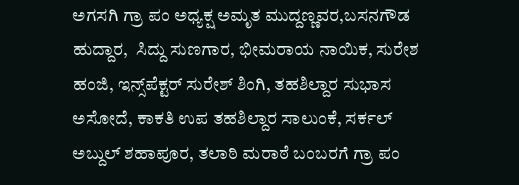ಅಗಸಗಿ ಗ್ರಾ ಪಂ ಅಧ್ಯಕ್ಷ ಅಮೃತ ಮುದ್ದಣ್ಣವರ,ಬಸನಗೌಡ ಹುದ್ದಾರ,  ಸಿದ್ದು ಸುಣಗಾರ, ಭೀಮರಾಯ ನಾಯಿಕ, ಸುರೇಶ ಹಂಜಿ, ಇನ್ಸ್‌ಪೆಕ್ಟರ್ ಸುರೇಶ್ ಶಿಂಗಿ, ತಹಶಿಲ್ದಾರ ಸುಭಾಸ ಅಸೋದೆ, ಕಾಕತಿ ಉಪ ತಹಶಿಲ್ದಾರ ಸಾಲುಂಕೆ, ಸರ್ಕಲ್ ಅಬ್ದುಲ್‌ ಶಹಾಪೂರ, ತಲಾಠಿ ಮರಾಠೆ ಬಂಬರಗೆ ಗ್ರಾ ಪಂ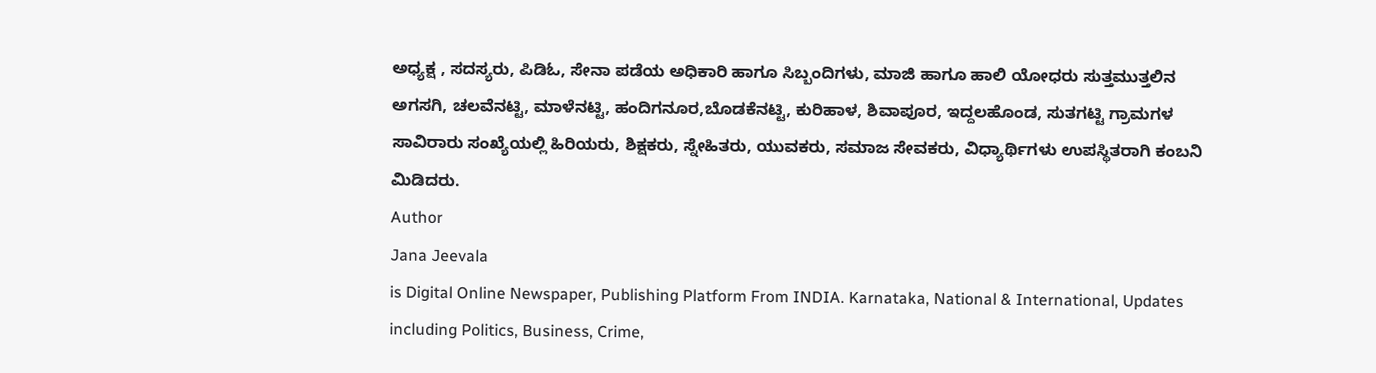ಅಧ್ಯಕ್ಷ , ಸದಸ್ಯರು, ಪಿಡಿಓ, ಸೇನಾ ಪಡೆಯ ಅಧಿಕಾರಿ ಹಾಗೂ ಸಿಬ್ಬಂದಿಗಳು, ಮಾಜಿ ಹಾಗೂ ಹಾಲಿ ಯೋಧರು ಸುತ್ತಮುತ್ತಲಿನ ಅಗಸಗಿ, ಚಲವೆನಟ್ಟಿ, ಮಾಳೆನಟ್ಟಿ, ಹಂದಿಗನೂರ,ಬೊಡಕೆನಟ್ಟಿ, ಕುರಿಹಾಳ, ಶಿವಾಪೂರ, ಇದ್ದಲಹೊಂಡ, ಸುತಗಟ್ಟಿ ಗ್ರಾಮಗಳ ಸಾವಿರಾರು ಸಂಖ್ಯೆಯಲ್ಲಿ ಹಿರಿಯರು, ಶಿಕ್ಷಕರು, ಸ್ನೇಹಿತರು, ಯುವಕರು, ಸಮಾಜ ಸೇವಕರು, ವಿಧ್ಯಾರ್ಥಿಗಳು ಉಪಸ್ಥಿತರಾಗಿ ಕಂಬನಿ ಮಿಡಿದರು.
Author
Jana Jeevala
is Digital Online Newspaper, Publishing Platform From INDIA. Karnataka, National & International, Updates including Politics, Business, Crime,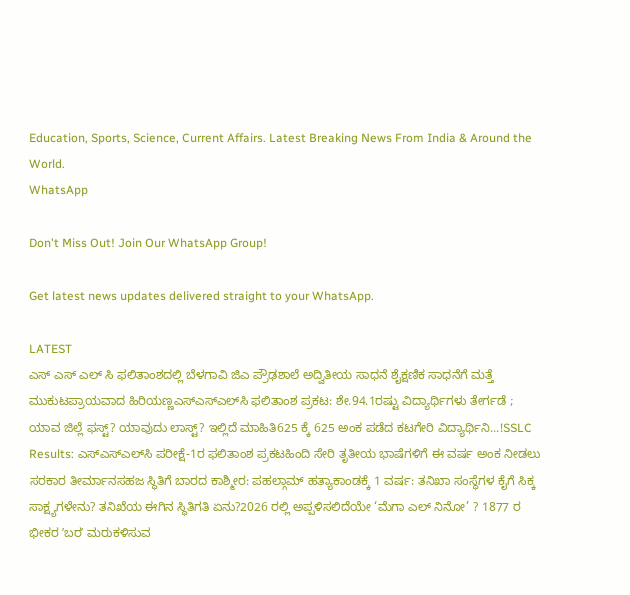Education, Sports, Science, Current Affairs. Latest Breaking News From India & Around the World.
WhatsApp

Don't Miss Out! Join Our WhatsApp Group!

Get latest news updates delivered straight to your WhatsApp.

LATEST
ಎಸ್ ಎಸ್ ಎಲ್ ಸಿ ಫಲಿತಾಂಶದಲ್ಲಿ ಬೆಳಗಾವಿ ಜಿಎ ಪ್ರೌಢಶಾಲೆ ಅದ್ವಿತೀಯ ಸಾಧನೆ ಶೈಕ್ಷಣಿಕ ಸಾಧನೆಗೆ ಮತ್ತೆ ಮುಕುಟಪ್ರಾಯವಾದ ಹಿರಿಯಣ್ಣಎಸ್‌ಎಸ್‌ಎಲ್‌ಸಿ ಫಲಿತಾಂಶ ಪ್ರಕಟ: ಶೇ.94.1ರಷ್ಟು ವಿದ್ಯಾರ್ಥಿಗಳು ತೇರ್ಗಡೆ ; ಯಾವ ಜಿಲ್ಲೆ ಫಸ್ಟ್? ಯಾವುದು ಲಾಸ್ಟ್? ಇಲ್ಲಿದೆ ಮಾಹಿತಿ625 ಕ್ಕೆ 625 ಅಂಕ ಪಡೆದ ಕಟಗೇರಿ ವಿದ್ಯಾರ್ಥಿನಿ...!SSLC Results: ಎಸ್‌ಎಸ್‌ಎಲ್‌ಸಿ ಪರೀಕ್ಷೆ-1ರ ಫಲಿತಾಂಶ ಪ್ರಕಟಹಿಂದಿ ಸೇರಿ ತೃತೀಯ ಭಾಷೆಗಳಿಗೆ ಈ ವರ್ಷ ಅಂಕ ನೀಡಲು ಸರಕಾರ ತೀರ್ಮಾನಸಹಜ ಸ್ಥಿತಿಗೆ ಬಾರದ ಕಾಶ್ಮೀರ: ಪಹಲ್ಗಾಮ್ ಹತ್ಯಾಕಾಂಡಕ್ಕೆ 1 ವರ್ಷ: ತನಿಖಾ ಸಂಸ್ಥೆಗಳ ಕೈಗೆ ಸಿಕ್ಕ ಸಾಕ್ಷ್ಯಗಳೇನು? ತನಿಖೆಯ ಈಗಿನ ಸ್ಥಿತಿಗತಿ ಏನು?2026 ರಲ್ಲಿ ಅಪ್ಪಳಿಸಲಿದೆಯೇ ‘ಮೆಗಾ ಎಲ್ ನಿನೋ’ ? 1877 ರ ಭೀಕರ ʼಬರʼ ಮರುಕಳಿಸುವ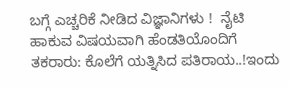ಬಗ್ಗೆ ಎಚ್ಚರಿಕೆ ನೀಡಿದ ವಿಜ್ಞಾನಿಗಳು !  ನೈಟಿ ಹಾಕುವ ವಿಷಯವಾಗಿ ಹೆಂಡತಿಯೊಂದಿಗೆ ತಕರಾರು: ಕೊಲೆಗೆ ಯತ್ನಿಸಿದ ಪತಿರಾಯ..!ಇಂದು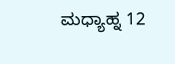ಮಧ್ಯಾಹ್ನ 12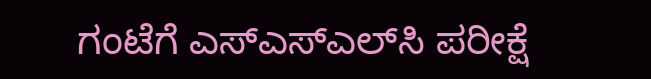ಗಂಟೆಗೆ ಎಸ್‌ಎಸ್‌ಎಲ್‌ಸಿ ಪರೀಕ್ಷೆ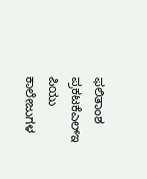ಫಲಿತಾಂಶ ಪ್ರಕಟಕೆಎಲ್‌ಇ ಪಿಯು ಕಾಲೇಜುಗಳ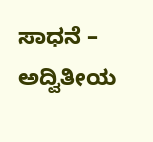ಸಾಧನೆ – ಅದ್ವಿತೀಯ